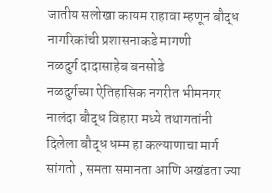जातीय सलोखा कायम राहावा म्हणून बौद्ध नागरिकांची प्रशासनाकडे मागणी
नळदुर्ग दादासाहेब बनसोडे
नळदुर्गच्या ऐतिहासिक नगरीत भीमनगर नालंदा बौद्ध विहारा मध्ये तथागतांनी दिलेला बौद्ध धम्म हा कल्याणाचा मार्ग सांगतो , समता समानता आणि अखंडता ज्या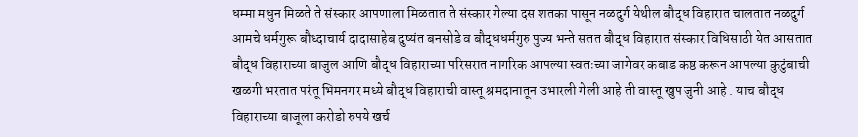धम्मा मधुन मिळते ते संस्कार आपणाला मिळतात ते संस्कार गेल्या दस शतका पासून नळदुर्ग येथील बौद्ध विहारात चालतात नळदुर्ग आमचे धर्मगुरू बौध्दाचार्य दादासाहेब दुष्यंत बनसोडे व बौद्धधर्मगुरु पुज्य भन्ते सतत बौद्ध विहारात संस्कार विधिसाठी येत आसतात बौद्ध विहाराच्या बाजुल आणि बौद्ध विहाराच्या परिसरात नागरिक आपल्या स्वतःच्या जागेवर कबाड कष्ठ करून आपल्या कुटुंबाची खळगी भरतात परंतू भिमनगर मध्ये बौद्ध विहाराची वास्तू श्रमदानातून उभारली गेली आहे ती वास्तू खुप जुनी आहे . याच बौद्ध विहाराच्या बाजूला करोडो रुपये खर्च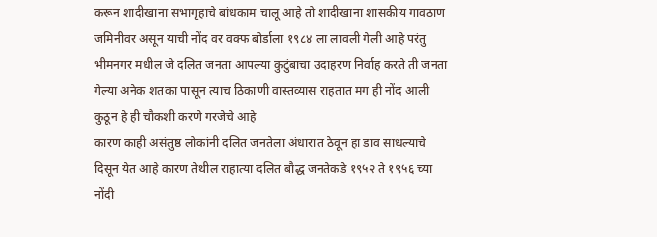करून शादीखाना सभागृहाचे बांधकाम चालू आहे तो शादीखाना शासकीय गावठाण जमिनीवर असून याची नोंद वर वक्फ बोर्डाला १९८४ ला लावली गेली आहे परंतु भीमनगर मधील जे दलित जनता आपल्या कुटुंबाचा उदाहरण निर्वाह करते ती जनता गेल्या अनेक शतका पासून त्याच ठिकाणी वास्तव्यास राहतात मग ही नोंद आली कुठून हे ही चौकशी करणे गरजेचे आहे
कारण काही असंतुष्ठ लोकांनी दलित जनतेला अंधारात ठेवून हा डाव साधल्याचे दिसून येत आहे कारण तेथील राहात्या दलित बौद्ध जनतेकडे १९५२ ते १९५६ च्या नोंदी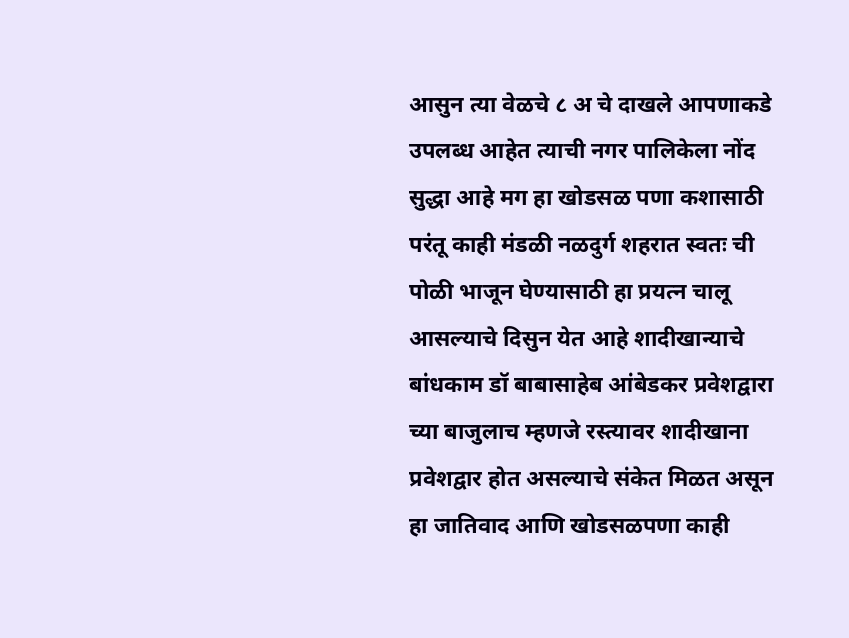आसुन त्या वेळचे ८ अ चे दाखले आपणाकडे उपलब्ध आहेत त्याची नगर पालिकेला नोंद सुद्धा आहे मग हा खोडसळ पणा कशासाठी परंतू काही मंडळी नळदुर्ग शहरात स्वतः ची पोळी भाजून घेण्यासाठी हा प्रयत्न चालू आसल्याचे दिसुन येत आहे शादीखान्याचे बांधकाम डॉ बाबासाहेब आंबेडकर प्रवेशद्वारा च्या बाजुलाच म्हणजे रस्त्यावर शादीखाना प्रवेशद्वार होत असल्याचे संकेत मिळत असून हा जातिवाद आणि खोडसळपणा काही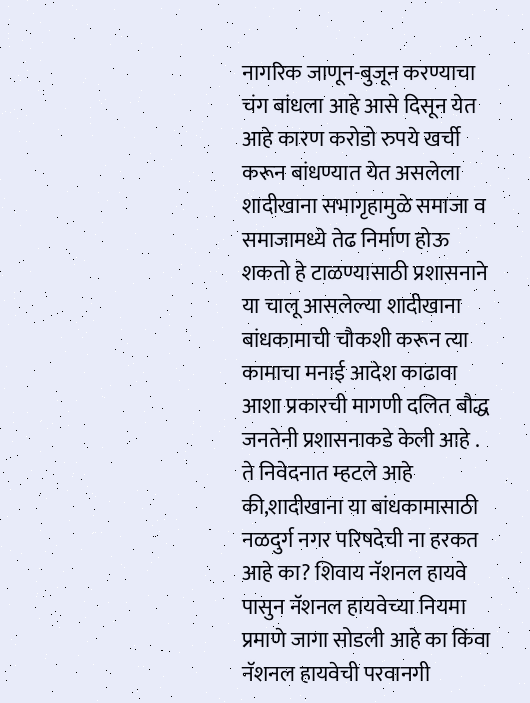नागरिक जाणून-बुजून करण्याचा चंग बांधला आहे आसे दिसून येत आहे कारण करोडो रुपये खर्ची करून बांधण्यात येत असलेला शादीखाना सभागृहामुळे समाजा व समाजामध्ये तेढ निर्माण होऊ शकतो हे टाळण्यासाठी प्रशासनाने या चालू आसलेल्या शादीखाना बांधकामाची चौकशी करून त्या कामाचा मनाई आदेश काढावा आशा प्रकारची मागणी दलित बौद्ध जनतेनी प्रशासनाकडे केली आहे . ते निवेदनात म्हटले आहे की,शादीखाना या बांधकामासाठी नळदुर्ग नगर परिषदेची ना हरकत आहे का? शिवाय नॅशनल हायवे पासुन नॅशनल हायवेच्या नियमा प्रमाणे जागा सोडली आहे का किंवा नॅशनल हायवेची परवानगी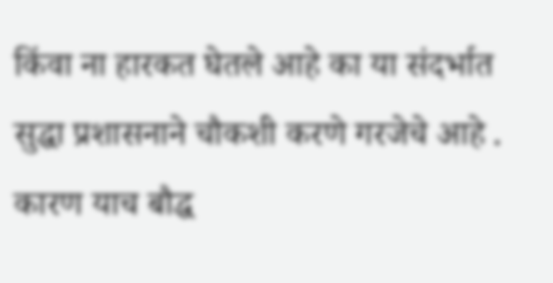किंवा ना हारकत घेतले आहे का या संदर्भात सुद्धा प्रशासनाने चौकशी करणे गरजेचे आहे . कारण याच बौद्ध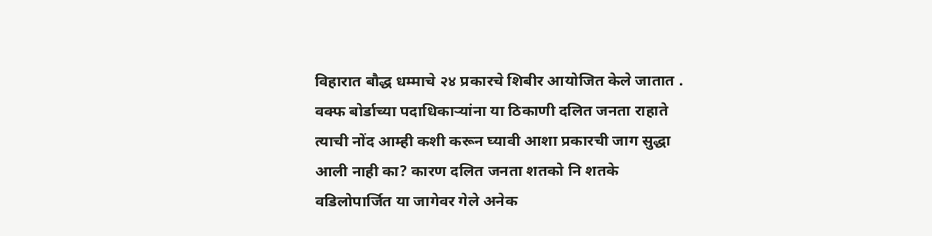विहारात बौद्ध धम्माचे २४ प्रकारचे शिबीर आयोजित केले जातात .
वक्फ बोर्डाच्या पदाधिकाऱ्यांना या ठिकाणी दलित जनता राहाते त्याची नोंद आम्ही कशी करून घ्यावी आशा प्रकारची जाग सुद्धा आली नाही का? कारण दलित जनता शतको नि शतके वडिलोपार्जित या जागेवर गेले अनेक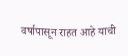वर्षापासून राहत आहे याची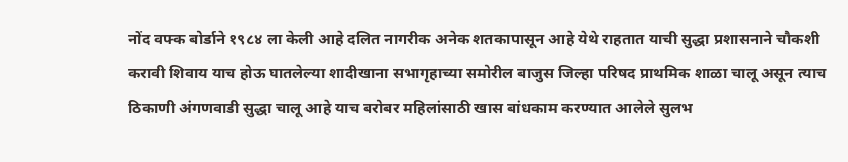नोंद वफ्क बोर्डाने १९८४ ला केली आहे दलित नागरीक अनेक शतकापासून आहे येथे राहतात याची सुद्धा प्रशासनाने चौकशी करावी शिवाय याच होऊ घातलेल्या शादीखाना सभागृहाच्या समोरील बाजुस जिल्हा परिषद प्राथमिक शाळा चालू असून त्याच ठिकाणी अंगणवाडी सुद्धा चालू आहे याच बरोबर महिलांसाठी खास बांधकाम करण्यात आलेले सुलभ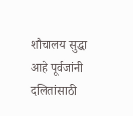शौचालय सुद्धा आहे पूर्वजांनी दलितांसाठी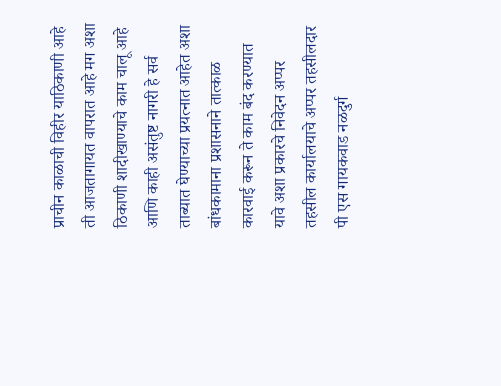प्राचीन काळाची विहीर याठिकाणी आहे ती आजतागायत वापरात आहे मग अशा ठिकाणी शादीखाण्याचे काम चालू आहे आणि काही असंतुष्ट नागरी हे सर्व ताब्यात घेण्याच्या प्रयत्नात आहेत अशा बांधकामाना प्रशासनाने तात्काळ कारवाई करून ते काम बंद करण्यात यावे अशा प्रकारचे निवेदन अप्पर तहसील कार्यालयाचे अप्पर तहसीलदार पी एस गायकवाड नळदुर्ग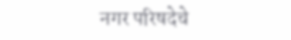नगर परिषदेचे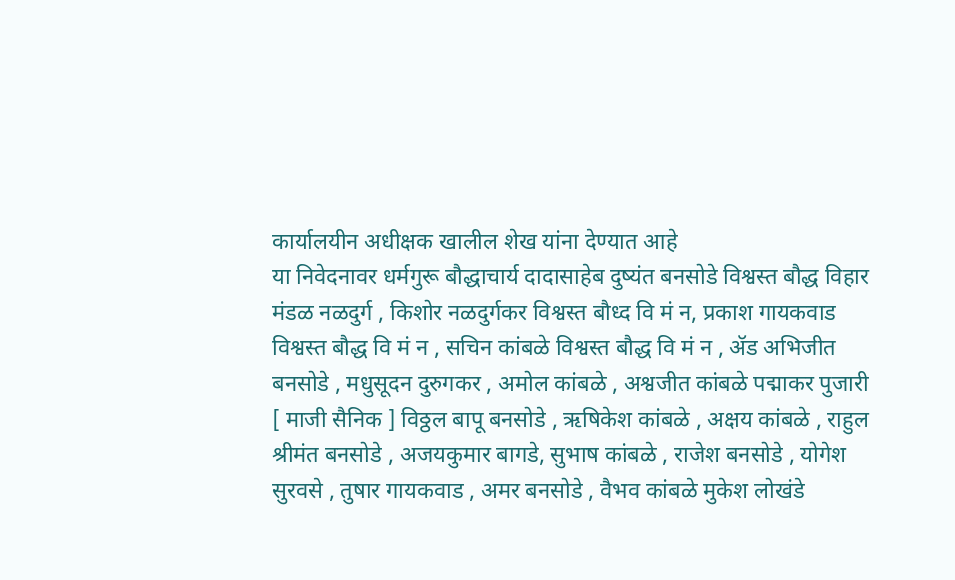कार्यालयीन अधीक्षक खालील शेख यांना देण्यात आहे
या निवेदनावर धर्मगुरू बौद्धाचार्य दादासाहेब दुष्यंत बनसोडे विश्वस्त बौद्ध विहार मंडळ नळदुर्ग , किशोर नळदुर्गकर विश्वस्त बौध्द वि मं न, प्रकाश गायकवाड विश्वस्त बौद्ध वि मं न , सचिन कांबळे विश्वस्त बौद्ध वि मं न , ॲड अभिजीत बनसोडे , मधुसूदन दुरुगकर , अमोल कांबळे , अश्वजीत कांबळे पद्माकर पुजारी [ माजी सैनिक ] विठ्ठल बापू बनसोडे , ऋषिकेश कांबळे , अक्षय कांबळे , राहुल श्रीमंत बनसोडे , अजयकुमार बागडे, सुभाष कांबळे , राजेश बनसोडे , योगेश सुरवसे , तुषार गायकवाड , अमर बनसोडे , वैभव कांबळे मुकेश लोखंडे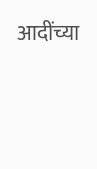आदींच्या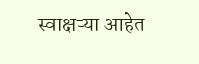स्वाक्षऱ्या आहेत